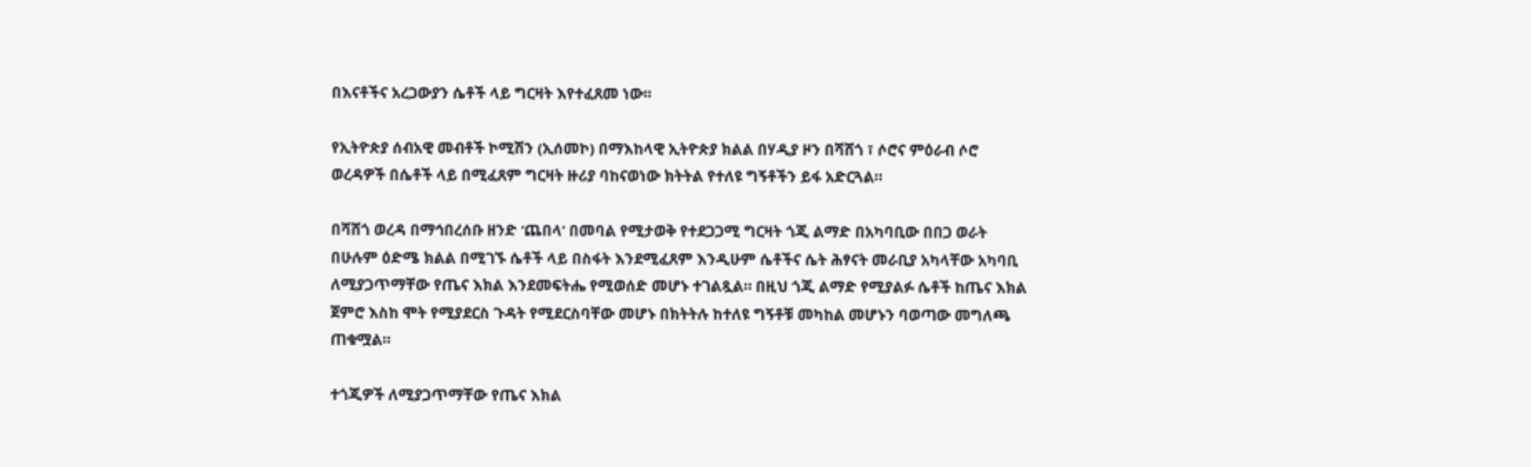በእናቶችና አረጋውያን ሴቶች ላይ ግርዛት እየተፈጸመ ነው፡፡

የኢትዮጵያ ሰብአዊ መብቶች ኮሚሽን (ኢሰመኮ) በማእከላዊ ኢትዮጵያ ክልል በሃዲያ ዞን በሻሸጎ ፣ ሶሮና ምዕራብ ሶሮ ወረዳዎች በሴቶች ላይ በሚፈጸም ግርዛት ዙሪያ ባከናወነው ክትትል የተለዩ ግኝቶችን ይፋ አድርጓል።

በሻሸጎ ወረዳ በማኅበረሰቡ ዘንድ ‘ጨበላ’ በመባል የሚታወቅ የተደጋጋሚ ግርዛት ጎጂ ልማድ በአካባቢው በበጋ ወራት በሁሉም ዕድሜ ክልል በሚገኙ ሴቶች ላይ በስፋት እንደሚፈጸም እንዲሁም ሴቶችና ሴት ሕፃናት መራቢያ አካላቸው አካባቢ ለሚያጋጥማቸው የጤና እክል እንደመፍትሔ የሚወሰድ መሆኑ ተገልጿል። በዚህ ጎጂ ልማድ የሚያልፉ ሴቶች ከጤና እክል ጀምሮ እስከ ሞት የሚያደርስ ጉዳት የሚደርስባቸው መሆኑ በክትትሉ ከተለዩ ግኝቶቹ መካከል መሆኑን ባወጣው መግለጫ ጠቁሟል።

ተጎጂዎች ለሚያጋጥማቸው የጤና እክል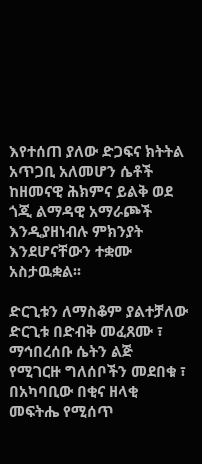እየተሰጠ ያለው ድጋፍና ክትትል አጥጋቢ አለመሆን ሴቶች ከዘመናዊ ሕክምና ይልቅ ወደ ጎጂ ልማዳዊ አማራጮች እንዲያዘነብሉ ምክንያት እንደሆናቸውን ተቋሙ አስታዉቋል፡፡

ድርጊቱን ለማስቆም ያልተቻለው  ድርጊቱ በድብቅ መፈጸሙ ፣ ማኅበረሰቡ ሴትን ልጅ የሚገርዙ ግለሰቦችን መደበቁ ፣ በአካባቢው በቂና ዘላቂ መፍትሔ የሚሰጥ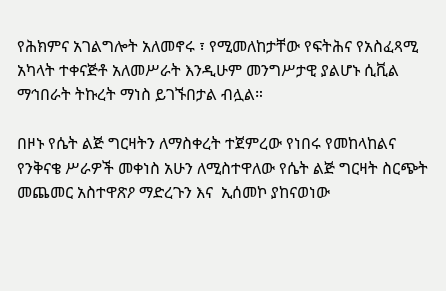የሕክምና አገልግሎት አለመኖሩ ፣ የሚመለከታቸው የፍትሕና የአስፈጻሚ አካላት ተቀናጅቶ አለመሥራት እንዲሁም መንግሥታዊ ያልሆኑ ሲቪል ማኅበራት ትኩረት ማነስ ይገኙበታል ብሏል።

በዞኑ የሴት ልጅ ግርዛትን ለማስቀረት ተጀምረው የነበሩ የመከላከልና የንቅናቄ ሥራዎች መቀነስ አሁን ለሚስተዋለው የሴት ልጅ ግርዛት ስርጭት መጨመር አስተዋጽዖ ማድረጉን እና  ኢሰመኮ ያከናወነው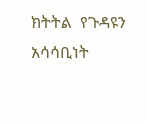ክትትል  የጉዳዩን አሳሳቢነት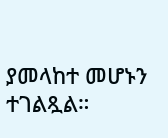ያመላከተ መሆኑን ተገልጿል።